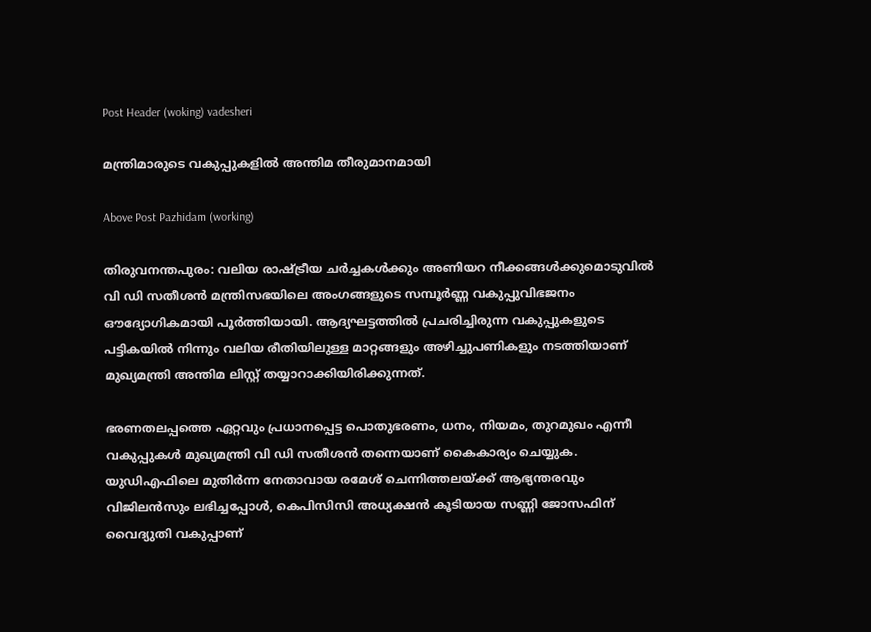Post Header (woking) vadesheri

മന്ത്രിമാരുടെ വകുപ്പുകളിൽ അന്തിമ തീരുമാനമായി

Above Post Pazhidam (working)

തിരുവനന്തപുരം: വലിയ രാഷ്ട്രീയ ചർച്ചകൾക്കും അണിയറ നീക്കങ്ങൾക്കുമൊടുവിൽ വി ഡി സതീശൻ മന്ത്രിസഭയിലെ അംഗങ്ങളുടെ സമ്പൂർണ്ണ വകുപ്പുവിഭജനം ഔദ്യോഗികമായി പൂർത്തിയായി. ആദ്യഘട്ടത്തിൽ പ്രചരിച്ചിരുന്ന വകുപ്പുകളുടെ പട്ടികയിൽ നിന്നും വലിയ രീതിയിലുള്ള മാറ്റങ്ങളും അഴിച്ചുപണികളും നടത്തിയാണ് മുഖ്യമന്ത്രി അന്തിമ ലിസ്റ്റ് തയ്യാറാക്കിയിരിക്കുന്നത്.

ഭരണതലപ്പത്തെ ഏറ്റവും പ്രധാനപ്പെട്ട പൊതുഭരണം, ധനം, നിയമം, തുറമുഖം എന്നീ വകുപ്പുകൾ മുഖ്യമന്ത്രി വി ഡി സതീശൻ തന്നെയാണ് കൈകാര്യം ചെയ്യുക. യുഡിഎഫിലെ മുതിർന്ന നേതാവായ രമേശ് ചെന്നിത്തലയ്ക്ക് ആഭ്യന്തരവും വിജിലൻസും ലഭിച്ചപ്പോൾ, കെപിസിസി അധ്യക്ഷൻ കൂടിയായ സണ്ണി ജോസഫിന് വൈദ്യുതി വകുപ്പാണ്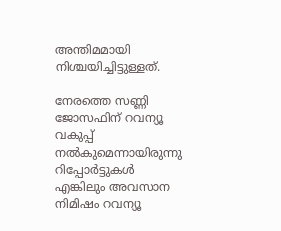അന്തിമമായി നിശ്ചയിച്ചിട്ടുള്ളത്.

നേരത്തെ സണ്ണി ജോസഫിന് റവന്യൂ വകുപ്പ് നൽകുമെന്നായിരുന്നു റിപ്പോർട്ടുകൾ എങ്കിലും അവസാന നിമിഷം റവന്യൂ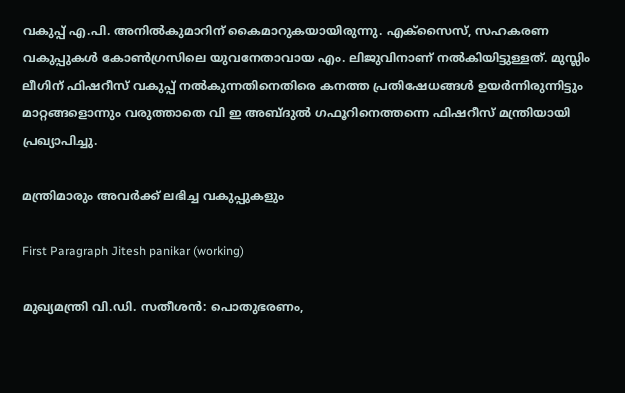വകുപ്പ് എ.പി. അനിൽകുമാറിന് കൈമാറുകയായിരുന്നു. എക്സൈസ്, സഹകരണ വകുപ്പുകൾ കോൺഗ്രസിലെ യുവനേതാവായ എം. ലിജുവിനാണ് നൽകിയിട്ടുള്ളത്. മുസ്ലിം ലീഗിന് ഫിഷറീസ് വകുപ്പ് നൽകുന്നതിനെതിരെ കനത്ത പ്രതിഷേധങ്ങൾ ഉയർന്നിരുന്നിട്ടും മാറ്റങ്ങളൊന്നും വരുത്താതെ വി ഇ അബ്ദുൽ ഗഫൂറിനെത്തന്നെ ഫിഷറീസ് മന്ത്രിയായി പ്രഖ്യാപിച്ചു.

മന്ത്രിമാരും അവർക്ക് ലഭിച്ച വകുപ്പുകളും

First Paragraph Jitesh panikar (working)

മുഖ്യമന്ത്രി വി.ഡി. സതീശൻ: പൊതുഭരണം,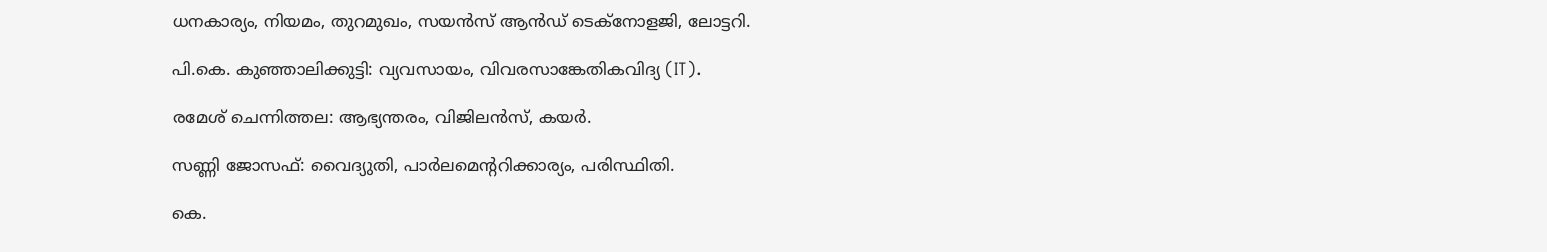ധനകാര്യം, നിയമം, തുറമുഖം, സയൻസ് ആൻഡ് ടെക്നോളജി, ലോട്ടറി.

പി.കെ. കുഞ്ഞാലിക്കുട്ടി: വ്യവസായം, വിവരസാങ്കേതികവിദ്യ (IT).

രമേശ് ചെന്നിത്തല: ആഭ്യന്തരം, വിജിലൻസ്, കയർ.

സണ്ണി ജോസഫ്: വൈദ്യുതി, പാർലമെന്ററിക്കാര്യം, പരിസ്ഥിതി.

കെ.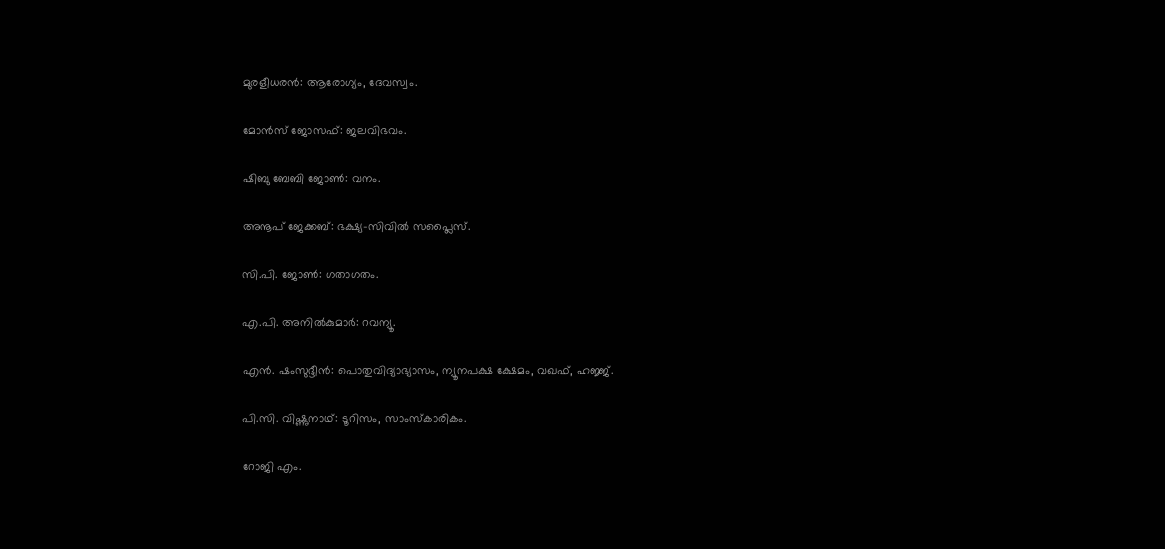മുരളീധരൻ: ആരോഗ്യം, ദേവസ്വം.

മോൻസ് ജോസഫ്: ജലവിഭവം.

ഷിബു ബേബി ജോൺ: വനം.

അനൂപ് ജേക്കബ്: ഭക്ഷ്യ-സിവിൽ സപ്ലൈസ്.

സി.പി. ജോൺ: ഗതാഗതം.

എ.പി. അനിൽകുമാർ: റവന്യൂ.

എൻ. ഷംസുദ്ദീൻ: പൊതുവിദ്യാഭ്യാസം, ന്യൂനപക്ഷ ക്ഷേമം, വഖഫ്, ഹജ്ജ്.

പി.സി. വിഷ്ണുനാഥ്: ടൂറിസം, സാംസ്‌കാരികം.

റോജി എം.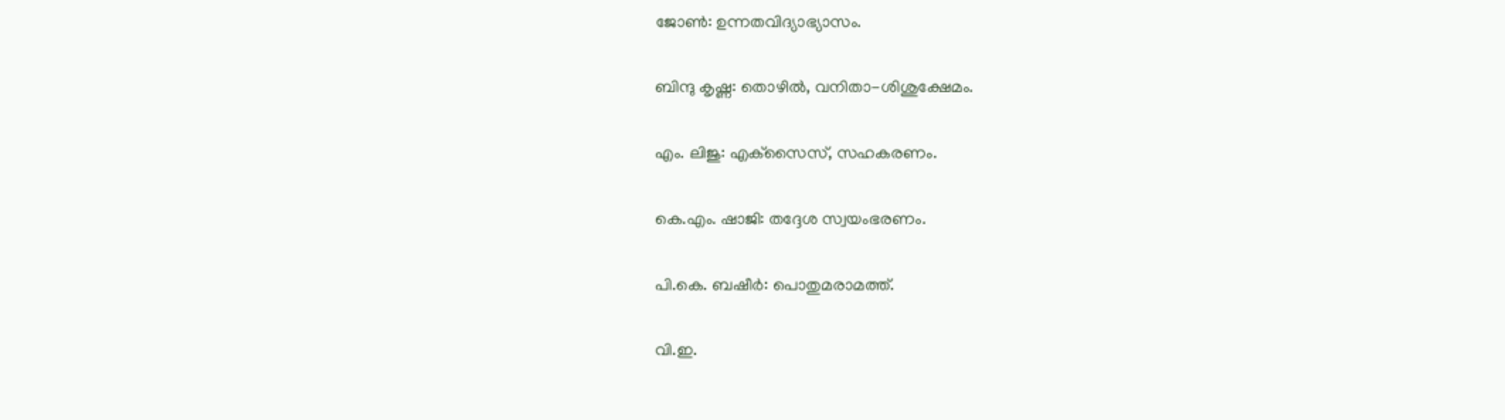ജോൺ: ഉന്നതവിദ്യാഭ്യാസം.

ബിന്ദു കൃഷ്ണ: തൊഴിൽ, വനിതാ-ശിശുക്ഷേമം.

എം. ലിജു: എക്‌സൈസ്, സഹകരണം.

കെ.എം. ഷാജി: തദ്ദേശ സ്വയംഭരണം.

പി.കെ. ബഷീർ: പൊതുമരാമത്ത്.

വി.ഇ.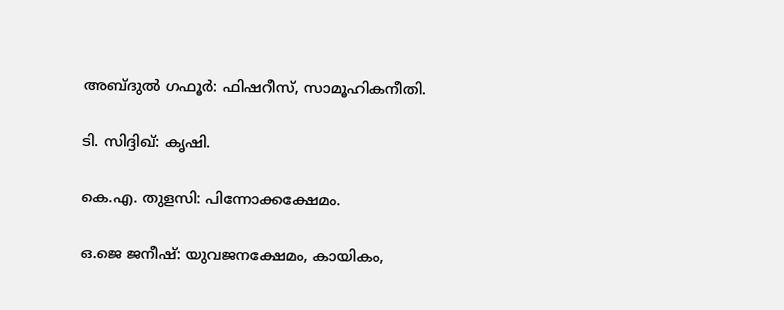അബ്ദുൽ ഗഫൂർ: ഫിഷറീസ്, സാമൂഹികനീതി.

ടി. സിദ്ദിഖ്: കൃഷി.

കെ.എ. തുളസി: പിന്നോക്കക്ഷേമം.

ഒ.ജെ ജനീഷ്: യുവജനക്ഷേമം, കായികം,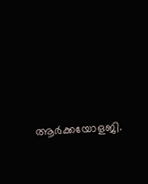ആർക്കയോളജി.